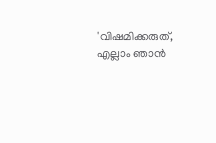'വിഷമിക്കരുത്, എല്ലാം ഞാൻ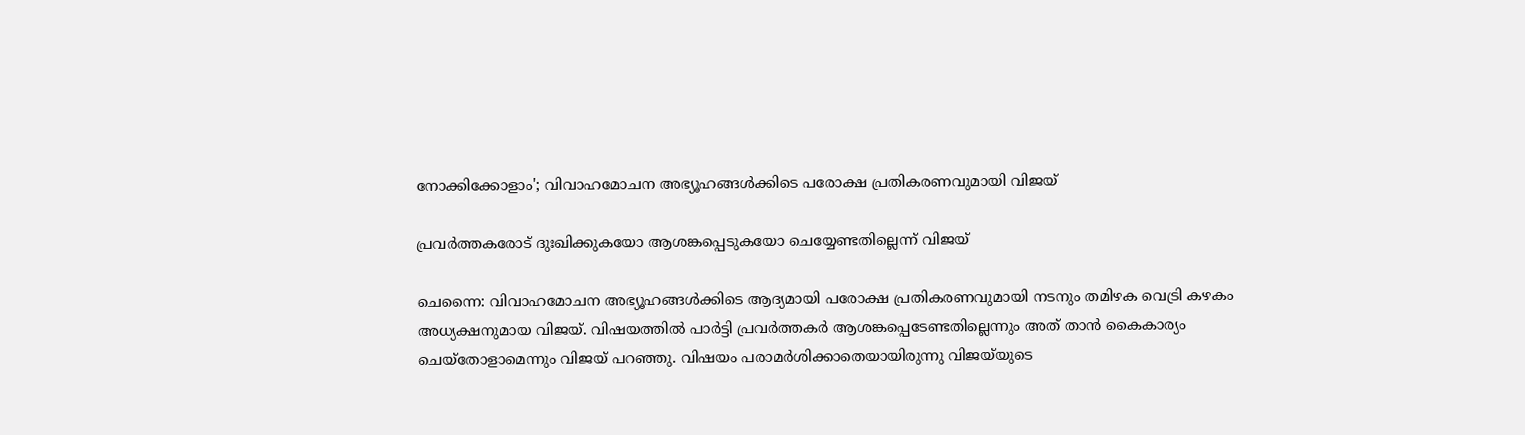നോക്കിക്കോളാം'; വിവാഹമോചന അഭ്യൂഹങ്ങൾക്കിടെ പരോക്ഷ പ്രതികരണവുമായി വിജയ്

പ്രവർത്തകരോട് ദുഃഖിക്കുകയോ ആശങ്കപ്പെടുകയോ ചെയ്യേണ്ടതില്ലെന്ന് വിജയ്

ചെന്നൈ: വിവാഹമോചന അഭ്യൂഹങ്ങൾക്കിടെ ആദ്യമായി പരോക്ഷ പ്രതികരണവുമായി നടനും തമിഴക വെട്രി കഴകം അധ്യക്ഷനുമായ വിജയ്. വിഷയത്തിൽ പാർട്ടി പ്രവർത്തകർ ആശങ്കപ്പെടേണ്ടതില്ലെന്നും അത് താൻ കൈകാര്യം ചെയ്തോളാമെന്നും വിജയ് പറഞ്ഞു. വിഷയം പരാമർശിക്കാതെയായിരുന്നു വിജയ്‌യുടെ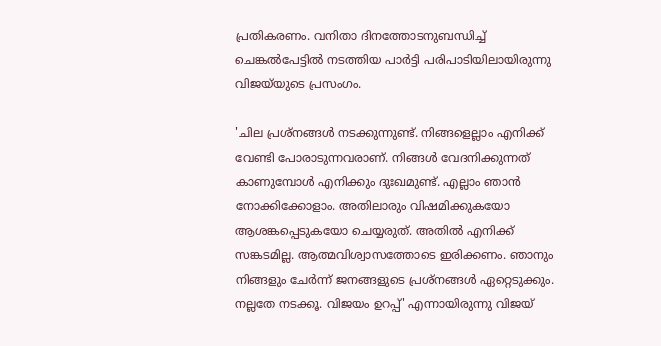പ്രതികരണം. വനിതാ ദിനത്തോടനുബന്ധിച്ച് ചെങ്കൽപേട്ടിൽ നടത്തിയ പാർട്ടി പരിപാടിയിലായിരുന്നു വിജയ്‌യുടെ പ്രസംഗം.

'ചില പ്രശ്‌നങ്ങൾ നടക്കുന്നുണ്ട്. നിങ്ങളെല്ലാം എനിക്ക് വേണ്ടി പോരാടുന്നവരാണ്. നിങ്ങൾ വേദനിക്കുന്നത് കാണുമ്പോൾ എനിക്കും ദുഃഖമുണ്ട്. എല്ലാം ഞാൻ നോക്കിക്കോളാം. അതിലാരും വിഷമിക്കുകയോ ആശങ്കപ്പെടുകയോ ചെയ്യരുത്. അതിൽ എനിക്ക് സങ്കടമില്ല. ആത്മവിശ്വാസത്തോടെ ഇരിക്കണം. ഞാനും നിങ്ങളും ചേർന്ന് ജനങ്ങളുടെ പ്രശ്‌നങ്ങൾ ഏറ്റെടുക്കും. നല്ലതേ നടക്കൂ. വിജയം ഉറപ്പ്' എന്നായിരുന്നു വിജയ്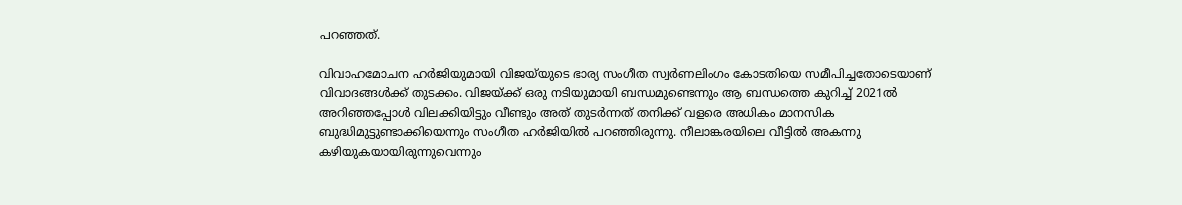പറഞ്ഞത്.

വിവാഹമോചന ഹർജിയുമായി വിജയ്‌യുടെ ഭാര്യ സംഗീത സ്വർണലിംഗം കോടതിയെ സമീപിച്ചതോടെയാണ് വിവാദങ്ങൾക്ക് തുടക്കം. വിജയ്ക്ക് ഒരു നടിയുമായി ബന്ധമുണ്ടെന്നും ആ ബന്ധത്തെ കുറിച്ച് 2021ൽ അറിഞ്ഞപ്പോൾ വിലക്കിയിട്ടും വീണ്ടും അത് തുടർന്നത് തനിക്ക് വളരെ അധികം മാനസിക ബുദ്ധിമുട്ടുണ്ടാക്കിയെന്നും സംഗീത ഹർജിയിൽ പറഞ്ഞിരുന്നു. നീലാങ്കരയിലെ വീട്ടിൽ അകന്നു കഴിയുകയായിരുന്നുവെന്നും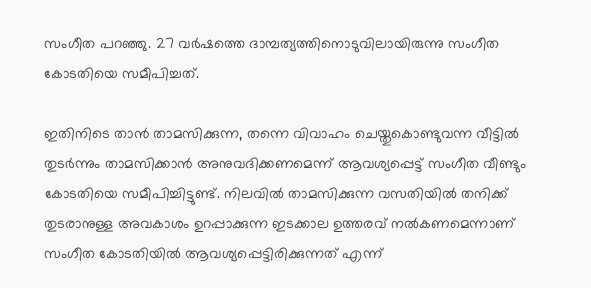സംഗീത പറഞ്ഞു. 27 വർഷത്തെ ദാമ്പത്യത്തിനൊടുവിലായിരുന്നു സംഗീത കോടതിയെ സമീപിച്ചത്.

ഇതിനിടെ താൻ താമസിക്കുന്ന, തന്നെ വിവാഹം ചെയ്തുകൊണ്ടുവന്ന വീട്ടിൽ തുടർന്നും താമസിക്കാൻ അനുവദിക്കണമെന്ന് ആവശ്യപ്പെട്ട് സംഗീത വീണ്ടും കോടതിയെ സമീപിച്ചിട്ടുണ്ട്. നിലവിൽ താമസിക്കുന്ന വസതിയിൽ തനിക്ക് തുടരാനുള്ള അവകാശം ഉറപ്പാക്കുന്ന ഇടക്കാല ഉത്തരവ് നൽകണമെന്നാണ് സംഗീത കോടതിയിൽ ആവശ്യപ്പെട്ടിരിക്കുന്നത് എന്ന്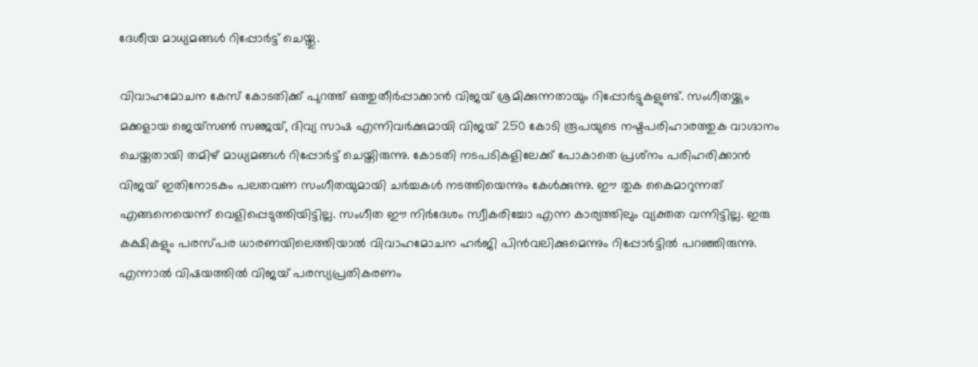ദേശീയ മാധ്യമങ്ങൾ റിപ്പോർട്ട് ചെയ്തു.

വിവാഹമോചന കേസ് കോടതിക്ക് പുറത്ത് ഒത്തുതീർപ്പാക്കാൻ വിജയ് ശ്രമിക്കുന്നതായും റിപ്പോർട്ടുകളുണ്ട്. സംഗീതയ്ക്കും മക്കളായ ജെയ്സൺ സഞ്ജയ്, ദിവ്യ സാഷ എന്നിവർക്കുമായി വിജയ് 250 കോടി രൂപയുടെ നഷ്ടപരിഹാരത്തുക വാഗ്ദാനം ചെയ്തതായി തമിഴ് മാധ്യമങ്ങൾ റിപ്പോർട്ട് ചെയ്തിരുന്നു. കോടതി നടപടികളിലേക്ക് പോകാതെ പ്രശ്‌നം പരിഹരിക്കാൻ വിജയ് ഇതിനോടകം പലതവണ സംഗീതയുമായി ചർച്ചകൾ നടത്തിയെന്നും കേൾക്കുന്നു. ഈ തുക കൈമാറുന്നത് എങ്ങനെയെന്ന് വെളിപ്പെടുത്തിയിട്ടില്ല. സംഗീത ഈ നിർദേശം സ്വീകരിച്ചോ എന്ന കാര്യത്തിലും വ്യക്തത വന്നിട്ടില്ല. ഇരു കക്ഷികളും പരസ്പര ധാരണയിലെത്തിയാൽ വിവാഹമോചന ഹർജി പിൻവലിക്കുമെന്നും റിപ്പോർട്ടിൽ പറഞ്ഞിരുന്നു. എന്നാൽ വിഷയത്തിൽ വിജയ് പരസ്യപ്രതികരണം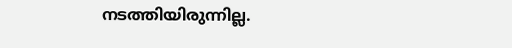നടത്തിയിരുന്നില്ല.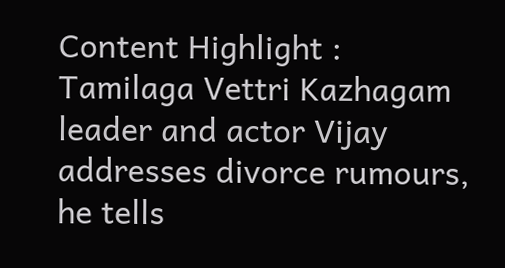Content Highlight : Tamilaga Vettri Kazhagam leader and actor Vijay addresses divorce rumours, he tells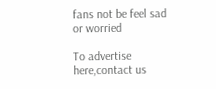fans not be feel sad or worried

To advertise here,contact us